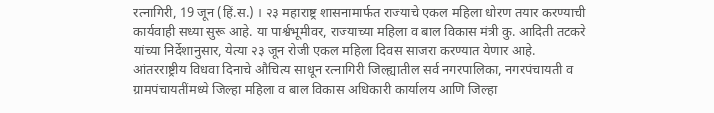रत्नागिरी, 19 जून (हिं.स.) । २३ महाराष्ट्र शासनामार्फत राज्याचे एकल महिला धोरण तयार करण्याची कार्यवाही सध्या सुरू आहे. या पार्श्वभूमीवर, राज्याच्या महिला व बाल विकास मंत्री कु. आदिती तटकरे यांच्या निर्देशानुसार, येत्या २३ जून रोजी एकल महिला दिवस साजरा करण्यात येणार आहे.
आंतरराष्ट्रीय विधवा दिनाचे औचित्य साधून रत्नागिरी जिल्ह्यातील सर्व नगरपालिका, नगरपंचायती व ग्रामपंचायतींमध्ये जिल्हा महिला व बाल विकास अधिकारी कार्यालय आणि जिल्हा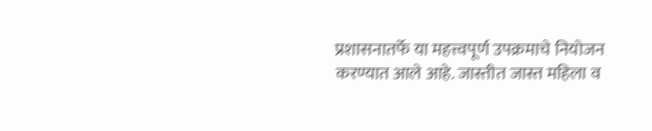प्रशासनातर्फे या महत्त्वपूर्ण उपक्रमाचे नियोजन करण्यात आले आहे. जास्तीत जास्त महिला व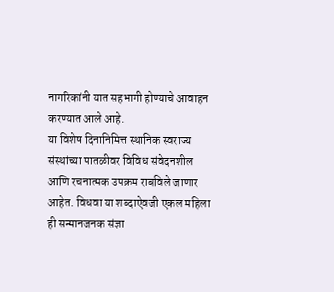नागरिकांनी यात सहभागी होण्याचे आवाहन करण्यात आले आहे.
या विशेष दिनानिमित्त स्थानिक स्वराज्य संस्थांच्या पातळीवर विविध संवेदनशील आणि रचनात्मक उपक्रम राबविले जाणार आहेत. विधवा या शब्दाऐवजी एकल महिला ही सन्मानजनक संज्ञा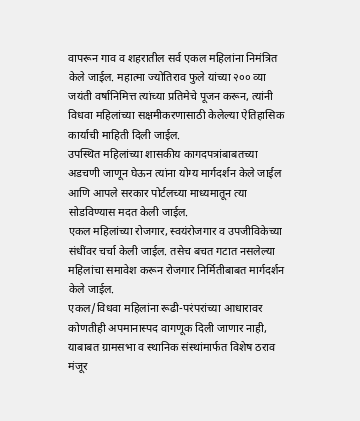वापरून गाव व शहरातील सर्व एकल महिलांना निमंत्रित केले जाईल. महात्मा ज्योतिराव फुले यांच्या २०० व्या जयंती वर्षानिमित्त त्यांच्या प्रतिमेचे पूजन करून, त्यांनी विधवा महिलांच्या सक्षमीकरणासाठी केलेल्या ऐतिहासिक कार्याची माहिती दिली जाईल.
उपस्थित महिलांच्या शासकीय कागदपत्रांबाबतच्या अडचणी जाणून घेऊन त्यांना योग्य मार्गदर्शन केले जाईल आणि आपले सरकार पोर्टलच्या माध्यमातून त्या सोडविण्यास मदत केली जाईल.
एकल महिलांच्या रोजगार, स्वयंरोजगार व उपजीविकेच्या संधींवर चर्चा केली जाईल. तसेच बचत गटात नसलेल्या महिलांचा समावेश करून रोजगार निर्मितीबाबत मार्गदर्शन केले जाईल.
एकल/विधवा महिलांना रूढी-परंपरांच्या आधारावर कोणतीही अपमानास्पद वागणूक दिली जाणार नाही, याबाबत ग्रामसभा व स्थानिक संस्थांमार्फत विशेष ठराव मंजूर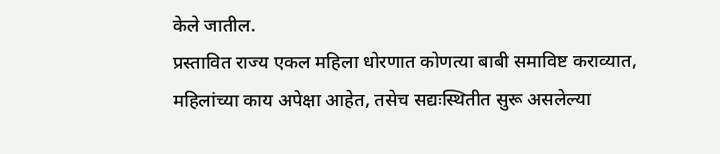केले जातील.
प्रस्तावित राज्य एकल महिला धोरणात कोणत्या बाबी समाविष्ट कराव्यात, महिलांच्या काय अपेक्षा आहेत, तसेच सद्यःस्थितीत सुरू असलेल्या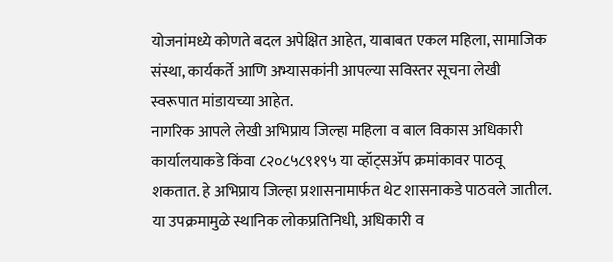योजनांमध्ये कोणते बदल अपेक्षित आहेत, याबाबत एकल महिला, सामाजिक संस्था, कार्यकर्ते आणि अभ्यासकांनी आपल्या सविस्तर सूचना लेखी स्वरूपात मांडायच्या आहेत.
नागरिक आपले लेखी अभिप्राय जिल्हा महिला व बाल विकास अधिकारी कार्यालयाकडे किंवा ८२०८५८९१९५ या व्हॉट्सॲप क्रमांकावर पाठवू शकतात. हे अभिप्राय जिल्हा प्रशासनामार्फत थेट शासनाकडे पाठवले जातील.
या उपक्रमामुळे स्थानिक लोकप्रतिनिधी, अधिकारी व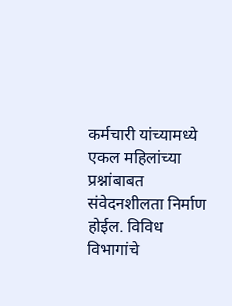कर्मचारी यांच्यामध्ये एकल महिलांच्या प्रश्नांबाबत संवेदनशीलता निर्माण होईल. विविध विभागांचे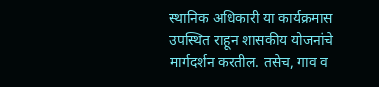स्थानिक अधिकारी या कार्यक्रमास उपस्थित राहून शासकीय योजनांचे मार्गदर्शन करतील. तसेच, गाव व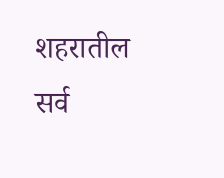शहरातील सर्व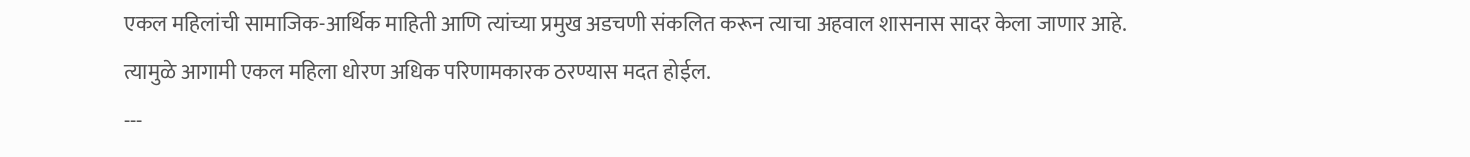एकल महिलांची सामाजिक-आर्थिक माहिती आणि त्यांच्या प्रमुख अडचणी संकलित करून त्याचा अहवाल शासनास सादर केला जाणार आहे. त्यामुळे आगामी एकल महिला धोरण अधिक परिणामकारक ठरण्यास मदत होईल.
---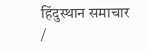हिंदुस्थान समाचार /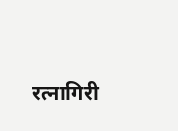रत्नागिरी